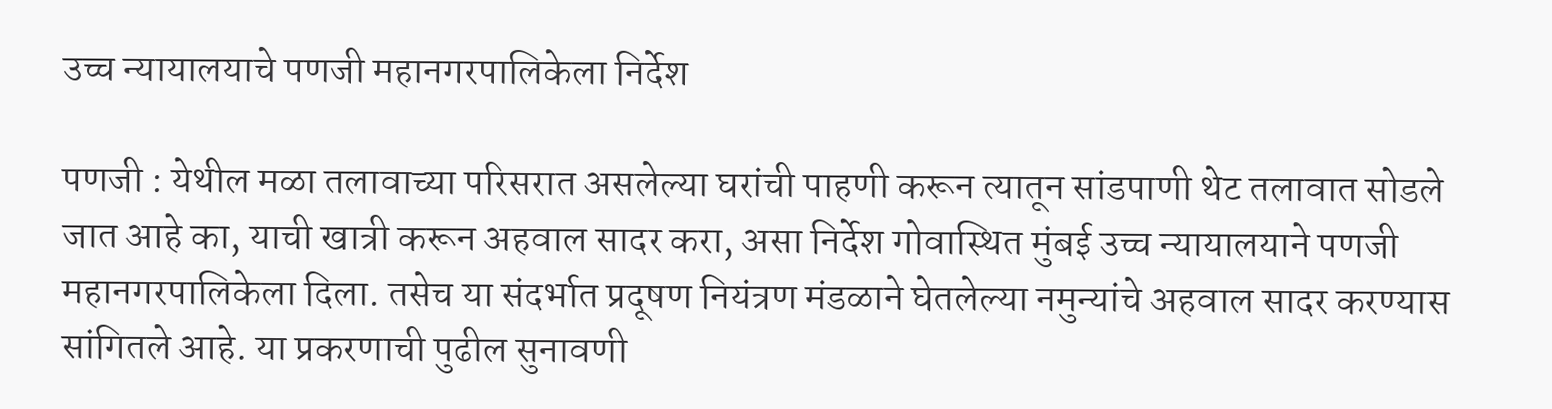उच्च न्यायालयाचे पणजी महानगरपालिकेला निर्देश

पणजी : येथील मळा तलावाच्या परिसरात असलेल्या घरांची पाहणी करून त्यातून सांडपाणी थेट तलावात सोडले जात आहे का, याची खात्री करून अहवाल सादर करा, असा निर्देश गोवास्थित मुंबई उच्च न्यायालयाने पणजी महानगरपालिकेला दिला. तसेच या संदर्भात प्रदूषण नियंत्रण मंडळाने घेतलेल्या नमुन्यांचे अहवाल सादर करण्यास सांगितले आहे. या प्रकरणाची पुढील सुनावणी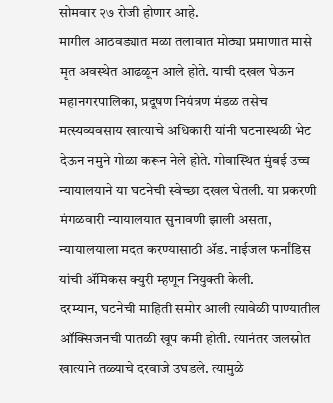सोमवार २७ रोजी होणार आहे.
मागील आठवड्यात मळा तलावात मोठ्या प्रमाणात मासे मृत अवस्थेत आढळून आले होते. याची दखल घेऊन महानगरपालिका, प्रदूषण नियंत्रण मंडळ तसेच मत्स्यव्यवसाय खात्याचे अधिकारी यांनी घटनास्थळी भेट देऊन नमुने गोळा करून नेले होते. गोवास्थित मुंबई उच्च न्यायालयाने या घटनेची स्वेच्छा दखल घेतली. या प्रकरणी मंगळवारी न्यायालयात सुनावणी झाली असता, न्यायालयाला मदत करण्यासाठी ॲड. नाईजल फर्नांडिस यांची ॲमिकस क्युरी म्हणून नियुक्ती केली.
दरम्यान, घटनेची माहिती समोर आली त्यावेळी पाण्यातील ऑक्सिजनची पातळी खूप कमी होती. त्यानंतर जलस्रोत खात्याने तळ्याचे दरवाजे उघडले. त्यामुळे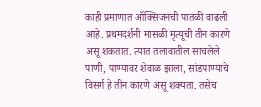काही प्रमाणात ऑक्सिजनची पातळी वाढली आहे. प्रथमदर्शनी मासळी मृत्यूची तीन कारणे असू शकतात. त्यात तलावातील साचलेले पाणी, पाण्यावर शेवाळ झाला, सांडपाण्याचे विसर्ग हे तीन कारणे असू शक्यता. तसेच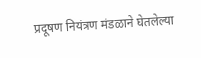प्रदूषण नियंत्रण मंडळाने घेतलेल्या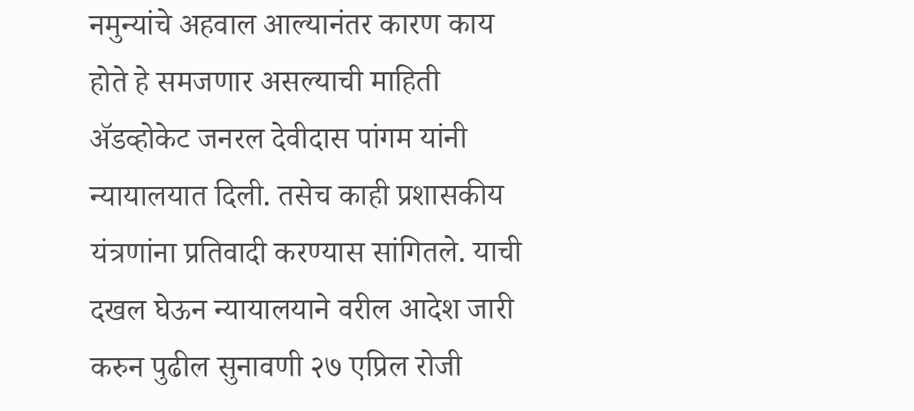नमुन्यांचे अहवाल आल्यानंतर कारण काय होते हे समजणार असल्याची माहिती ॲडव्होकेट जनरल देवीदास पांगम यांनी न्यायालयात दिली. तसेच काही प्रशासकीय यंत्रणांना प्रतिवादी करण्यास सांगितले. याची दखल घेऊन न्यायालयाने वरील आदेश जारी करुन पुढील सुनावणी २७ एप्रिल रोजी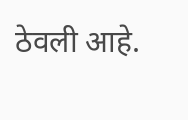ठेवली आहे.